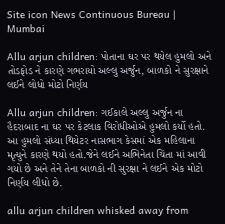Site icon News Continuous Bureau | Mumbai

Allu arjun children: પોતાના ઘર પર થયેલ હુમલો અને તોડફોડ ને કારણે ગભરાયો અલ્લુ અર્જુન, બાળકો ને સુરક્ષાને લઈને લોધો મોટો નિર્ણય

Allu arjun children: ગઈકાલે અલ્લુ અર્જુન ના હૈદરાબાદ ના ઘર પર કેટલાક વિરોધીઓએ હુમલો કર્યો હતો. આ હુમલો સંધ્યા થિયેટર નાસભાગ કેસમાં એક મહિલાના મૃત્યુને કારણે થયો હતો.જેને લઈને અભિનેતા ચિંતા માં આવી ગયો છે અને તેને તેના બાળકો ની સુરક્ષા ને લઈને એક મોટો નિર્ણય લીધો છે.

allu arjun children whisked away from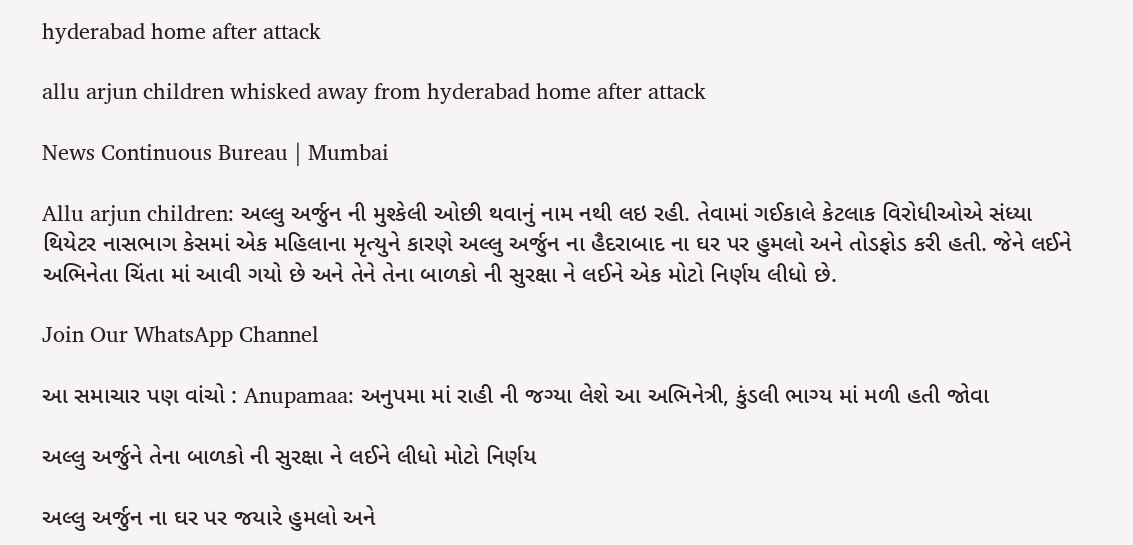hyderabad home after attack

allu arjun children whisked away from hyderabad home after attack

News Continuous Bureau | Mumbai

Allu arjun children: અલ્લુ અર્જુન ની મુશ્કેલી ઓછી થવાનું નામ નથી લઇ રહી. તેવામાં ગઈકાલે કેટલાક વિરોધીઓએ સંધ્યા થિયેટર નાસભાગ કેસમાં એક મહિલાના મૃત્યુને કારણે અલ્લુ અર્જુન ના હૈદરાબાદ ના ઘર પર હુમલો અને તોડફોડ કરી હતી. જેને લઈને અભિનેતા ચિંતા માં આવી ગયો છે અને તેને તેના બાળકો ની સુરક્ષા ને લઈને એક મોટો નિર્ણય લીધો છે.

Join Our WhatsApp Channel

આ સમાચાર પણ વાંચો : Anupamaa: અનુપમા માં રાહી ની જગ્યા લેશે આ અભિનેત્રી, કુંડલી ભાગ્ય માં મળી હતી જોવા

અલ્લુ અર્જુને તેના બાળકો ની સુરક્ષા ને લઈને લીધો મોટો નિર્ણય

અલ્લુ અર્જુન ના ઘર પર જયારે હુમલો અને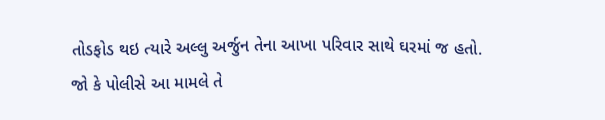તોડફોડ થઇ ત્યારે અલ્લુ અર્જુન તેના આખા પરિવાર સાથે ઘરમાં જ હતો. જો કે પોલીસે આ મામલે તે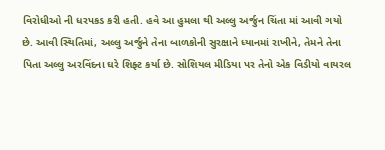વિરોધીઓ ની ધરપકડ કરી હતી. હવે આ હુમલા થી અલ્લુ અર્જુન ચિંતા માં આવી ગયો છે. આવી સ્થિતિમાં, અલ્લુ અર્જુને તેના બાળકોની સુરક્ષાને ધ્યાનમાં રાખીને, તેમને તેના પિતા અલ્લુ અરવિંદના ઘરે શિફ્ટ કર્યા છે. સોશિયલ મીડિયા પર તેનો એક વિડીયો વાયરલ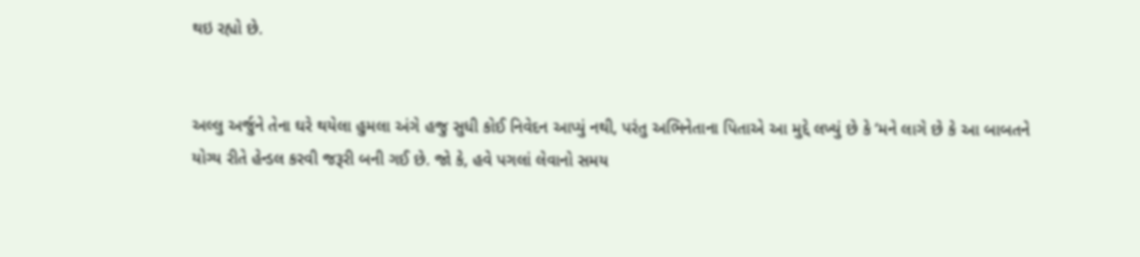થઇ રહ્યો છે.


અલ્લુ અર્જુને તેના ઘરે થયેલા હુમલા અંગે હજુ સુધી કોઈ નિવેદન આપ્યું નથી, પરંતુ અભિનેતાના પિતાએ આ મુદ્દે લખ્યું છે કે ‘મને લાગે છે કે આ બાબતને યોગ્ય રીતે હેન્ડલ કરવી જરૂરી બની ગઈ છે. જો કે, હવે પગલાં લેવાનો સમય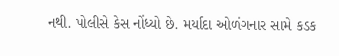નથી. પોલીસે કેસ નોંધ્યો છે. મર્યાદા ઓળંગનાર સામે કડક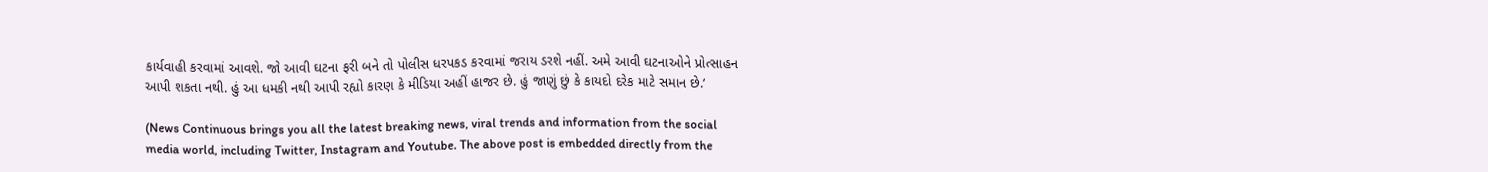કાર્યવાહી કરવામાં આવશે. જો આવી ઘટના ફરી બને તો પોલીસ ધરપકડ કરવામાં જરાય ડરશે નહીં. અમે આવી ઘટનાઓને પ્રોત્સાહન આપી શકતા નથી. હું આ ધમકી નથી આપી રહ્યો કારણ કે મીડિયા અહીં હાજર છે. હું જાણું છું કે કાયદો દરેક માટે સમાન છે.’

(News Continuous brings you all the latest breaking news, viral trends and information from the social media world, including Twitter, Instagram and Youtube. The above post is embedded directly from the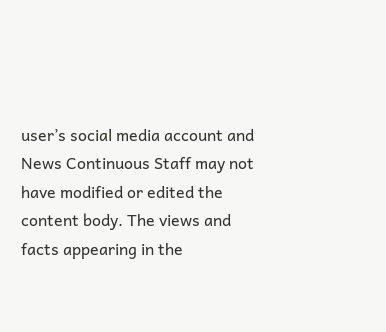user’s social media account and News Continuous Staff may not have modified or edited the content body. The views and facts appearing in the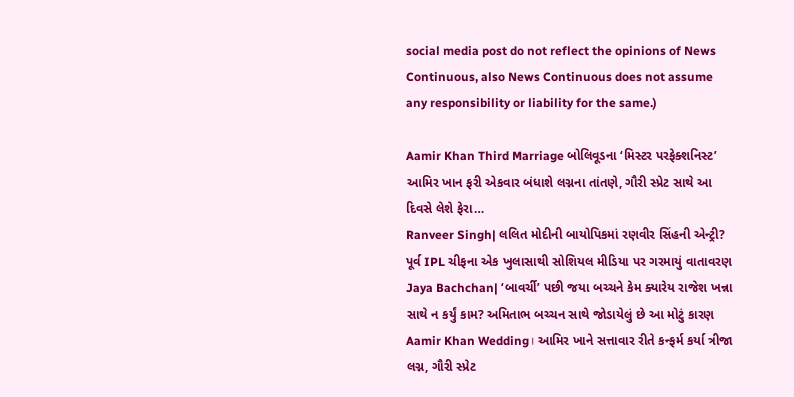social media post do not reflect the opinions of News Continuous, also News Continuous does not assume any responsibility or liability for the same.)

Aamir Khan Third Marriage બોલિવૂડના ‘મિસ્ટર પરફેક્શનિસ્ટ’ આમિર ખાન ફરી એકવાર બંધાશે લગ્નના તાંતણે, ગૌરી સ્પ્રેટ સાથે આ દિવસે લેશે ફેરા…
Ranveer Singh| લલિત મોદીની બાયોપિકમાં રણવીર સિંહની એન્ટ્રી? પૂર્વ IPL ચીફના એક ખુલાસાથી સોશિયલ મીડિયા પર ગરમાયું વાતાવરણ
Jaya Bachchan| ‘બાવર્ચી’ પછી જયા બચ્ચને કેમ ક્યારેય રાજેશ ખન્ના સાથે ન કર્યું કામ? અમિતાભ બચ્ચન સાથે જોડાયેલું છે આ મોટું કારણ
Aamir Khan Wedding। આમિર ખાને સત્તાવાર રીતે કન્ફર્મ કર્યા ત્રીજા લગ્ન, ગૌરી સ્પ્રેટ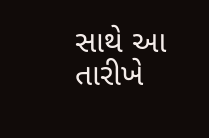સાથે આ તારીખે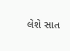લેશે સાત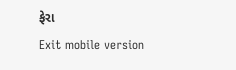ફેરા
Exit mobile version